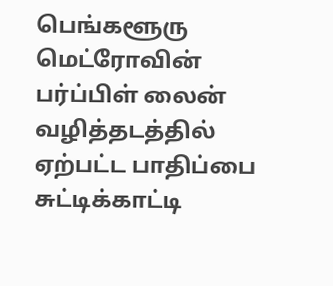பெங்களூரு மெட்ரோவின் பர்ப்பிள் லைன் வழித்தடத்தில் ஏற்பட்ட பாதிப்பை சுட்டிக்காட்டி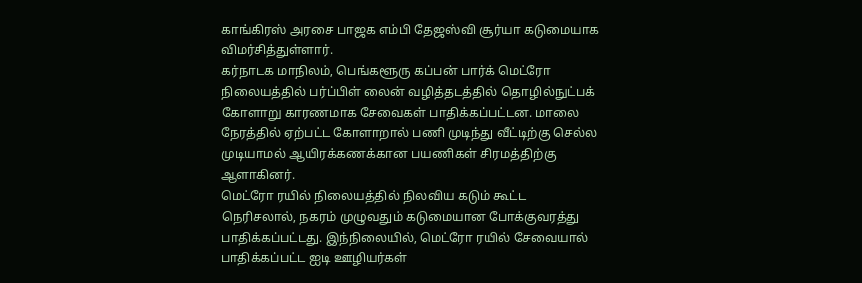காங்கிரஸ் அரசை பாஜக எம்பி தேஜஸ்வி சூர்யா கடுமையாக விமர்சித்துள்ளார்.
கர்நாடக மாநிலம், பெங்களூரு கப்பன் பார்க் மெட்ரோ நிலையத்தில் பர்ப்பிள் லைன் வழித்தடத்தில் தொழில்நுட்பக் கோளாறு காரணமாக சேவைகள் பாதிக்கப்பட்டன. மாலை நேரத்தில் ஏற்பட்ட கோளாறால் பணி முடிந்து வீட்டிற்கு செல்ல முடியாமல் ஆயிரக்கணக்கான பயணிகள் சிரமத்திற்கு ஆளாகினர்.
மெட்ரோ ரயில் நிலையத்தில் நிலவிய கடும் கூட்ட நெரிசலால், நகரம் முழுவதும் கடுமையான போக்குவரத்து பாதிக்கப்பட்டது. இந்நிலையில், மெட்ரோ ரயில் சேவையால் பாதிக்கப்பட்ட ஐடி ஊழியர்கள்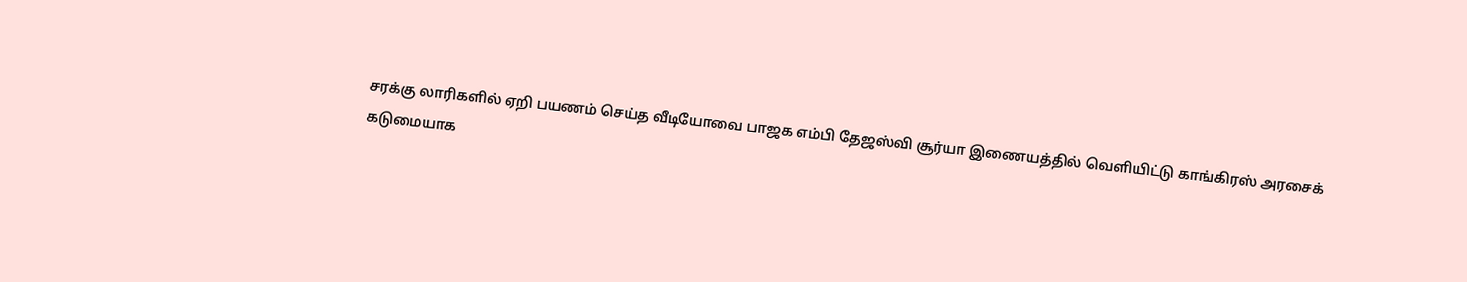சரக்கு லாரிகளில் ஏறி பயணம் செய்த வீடியோவை பாஜக எம்பி தேஜஸ்வி சூர்யா இணையத்தில் வெளியிட்டு காங்கிரஸ் அரசைக் கடுமையாக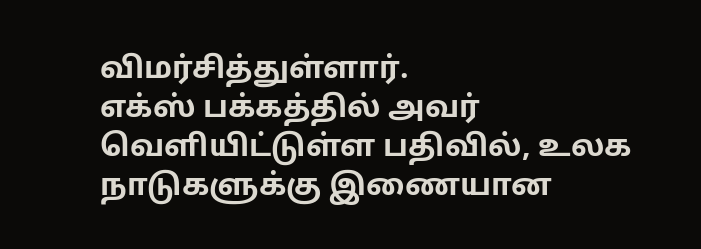விமர்சித்துள்ளார்.
எக்ஸ் பக்கத்தில் அவர் வெளியிட்டுள்ள பதிவில், உலக நாடுகளுக்கு இணையான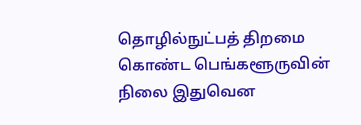தொழில்நுட்பத் திறமை கொண்ட பெங்களூருவின் நிலை இதுவென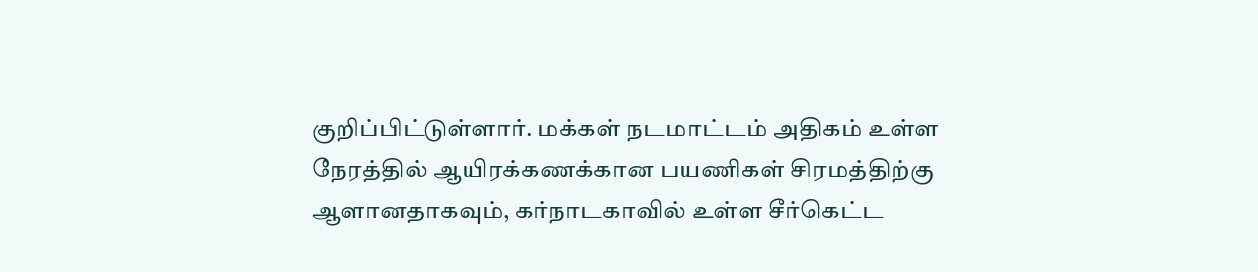குறிப்பிட்டுள்ளார். மக்கள் நடமாட்டம் அதிகம் உள்ள நேரத்தில் ஆயிரக்கணக்கான பயணிகள் சிரமத்திற்கு ஆளானதாகவும், கர்நாடகாவில் உள்ள சீர்கெட்ட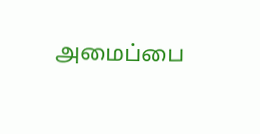அமைப்பை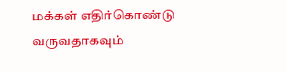மக்கள் எதிர்கொண்டு வருவதாகவும்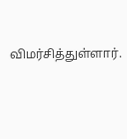விமர்சித்துள்ளார்.